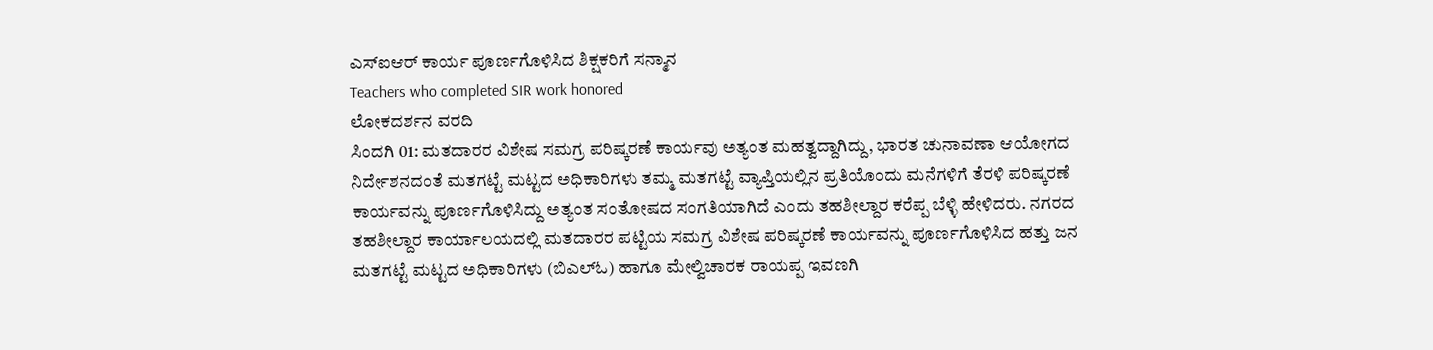ಎಸ್ಐಆರ್ ಕಾರ್ಯ ಪೂರ್ಣಗೊಳಿಸಿದ ಶಿಕ್ಷಕರಿಗೆ ಸನ್ಮಾನ
Teachers who completed SIR work honored
ಲೋಕದರ್ಶನ ವರದಿ
ಸಿಂದಗಿ 01: ಮತದಾರರ ವಿಶೇಷ ಸಮಗ್ರ ಪರಿಷ್ಕರಣೆ ಕಾರ್ಯವು ಅತ್ಯಂತ ಮಹತ್ವದ್ದಾಗಿದ್ದು, ಭಾರತ ಚುನಾವಣಾ ಆಯೋಗದ ನಿರ್ದೇಶನದಂತೆ ಮತಗಟ್ಟೆ ಮಟ್ಟದ ಅಧಿಕಾರಿಗಳು ತಮ್ಮ ಮತಗಟ್ಟೆ ವ್ಯಾಪ್ತಿಯಲ್ಲಿನ ಪ್ರತಿಯೊಂದು ಮನೆಗಳಿಗೆ ತೆರಳಿ ಪರಿಷ್ಕರಣೆ ಕಾರ್ಯವನ್ನು ಪೂರ್ಣಗೊಳಿಸಿದ್ದು ಅತ್ಯಂತ ಸಂತೋಷದ ಸಂಗತಿಯಾಗಿದೆ ಎಂದು ತಹಶೀಲ್ದಾರ ಕರೆಪ್ಪ ಬೆಳ್ಳಿ ಹೇಳಿದರು. ನಗರದ ತಹಶೀಲ್ದಾರ ಕಾರ್ಯಾಲಯದಲ್ಲಿ ಮತದಾರರ ಪಟ್ಟಿಯ ಸಮಗ್ರ ವಿಶೇಷ ಪರಿಷ್ಕರಣೆ ಕಾರ್ಯವನ್ನು ಪೂರ್ಣಗೊಳಿಸಿದ ಹತ್ತು ಜನ ಮತಗಟ್ಟೆ ಮಟ್ಟದ ಅಧಿಕಾರಿಗಳು (ಬಿಎಲ್ಓ) ಹಾಗೂ ಮೇಲ್ವಿಚಾರಕ ರಾಯಪ್ಪ ಇವಣಗಿ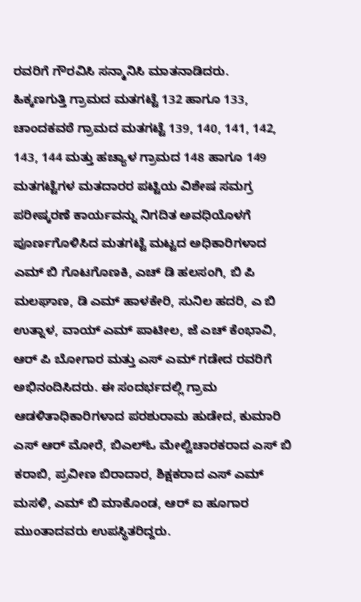ರವರಿಗೆ ಗೌರವಿಸಿ ಸನ್ಮಾನಿಸಿ ಮಾತನಾಡಿದರು.
ಹಿಕ್ಕಣಗುತ್ತಿ ಗ್ರಾಮದ ಮತಗಟ್ಟೆ 132 ಹಾಗೂ 133, ಚಾಂದಕವಠೆ ಗ್ರಾಮದ ಮತಗಟ್ಟೆ 139, 140, 141, 142, 143, 144 ಮತ್ತು ಹಚ್ಯಾಳ ಗ್ರಾಮದ 148 ಹಾಗೂ 149 ಮತಗಟ್ಟೆಗಳ ಮತದಾರರ ಪಟ್ಟಿಯ ವಿಶೇಷ ಸಮಗ್ರ ಪರೀಷ್ಕರಣೆ ಕಾರ್ಯವನ್ನು ನಿಗದಿತ ಅವಧಿಯೊಳಗೆ ಪೂರ್ಣಗೊಳಿಸಿದ ಮತಗಟ್ಟೆ ಮಟ್ಟದ ಅಧಿಕಾರಿಗಳಾದ ಎಮ್ ಬಿ ಗೊಟಗೊಣಕಿ, ಎಚ್ ಡಿ ಹಲಸಂಗಿ, ಬಿ ಪಿ ಮಲಘಾಣ, ಡಿ ಎಮ್ ಹಾಳಕೇರಿ, ಸುನಿಲ ಹದರಿ, ಎ ಬಿ ಉತ್ನಾಳ, ವಾಯ್ ಎಮ್ ಪಾಟೀಲ, ಜೆ ಎಚ್ ಕೆಂಭಾವಿ, ಆರ್ ಪಿ ಬೋಗಾರ ಮತ್ತು ಎಸ್ ಎಮ್ ಗಡೇದ ರವರಿಗೆ ಅಭಿನಂದಿಸಿದರು. ಈ ಸಂದರ್ಭದಲ್ಲಿ ಗ್ರಾಮ ಆಡಳಿತಾಧಿಕಾರಿಗಳಾದ ಪರಶುರಾಮ ಹುಡೇದ, ಕುಮಾರಿ ಎಸ್ ಆರ್ ಮೋರೆ, ಬಿಎಲ್ಓ ಮೇಲ್ವಿಚಾರಕರಾದ ಎಸ್ ಬಿ ಕರಾಬಿ, ಪ್ರವೀಣ ಬಿರಾದಾರ, ಶಿಕ್ಷಕರಾದ ಎಸ್ ಎಮ್ ಮಸಳಿ, ಎಮ್ ಬಿ ಮಾಕೊಂಡ, ಆರ್ ಐ ಹೂಗಾರ ಮುಂತಾದವರು ಉಪಸ್ಥಿತರಿದ್ದರು.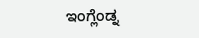ಇಂಗ್ಲೆಂಡ್ನ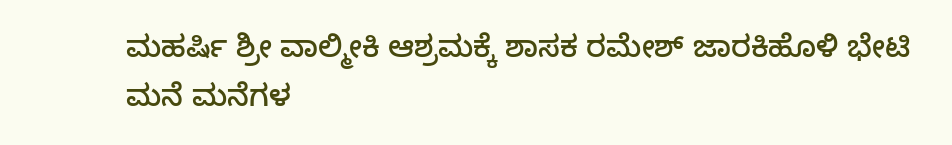ಮಹರ್ಷಿ ಶ್ರೀ ವಾಲ್ಮೀಕಿ ಆಶ್ರಮಕ್ಕೆ ಶಾಸಕ ರಮೇಶ್ ಜಾರಕಿಹೊಳಿ ಭೇಟಿ
ಮನೆ ಮನೆಗಳ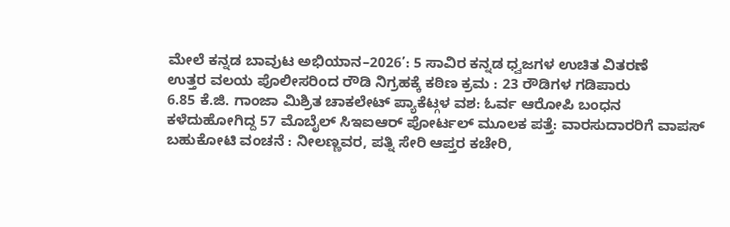ಮೇಲೆ ಕನ್ನಡ ಬಾವುಟ ಅಭಿಯಾನ–2026’: 5 ಸಾವಿರ ಕನ್ನಡ ಧ್ವಜಗಳ ಉಚಿತ ವಿತರಣೆ
ಉತ್ತರ ವಲಯ ಪೊಲೀಸರಿಂದ ರೌಡಿ ನಿಗ್ರಹಕ್ಕೆ ಕಠಿಣ ಕ್ರಮ : 23 ರೌಡಿಗಳ ಗಡಿಪಾರು
6.85 ಕೆ.ಜಿ. ಗಾಂಜಾ ಮಿಶ್ರಿತ ಚಾಕಲೇಟ್ ಪ್ಯಾಕೆಟ್ಗಳ ವಶ: ಓರ್ವ ಆರೋಪಿ ಬಂಧನ
ಕಳೆದುಹೋಗಿದ್ದ 57 ಮೊಬೈಲ್ ಸಿಇಐಆರ್ ಪೋರ್ಟಲ್ ಮೂಲಕ ಪತ್ತೆ: ವಾರಸುದಾರರಿಗೆ ವಾಪಸ್
ಬಹುಕೋಟಿ ವಂಚನೆ : ನೀಲಣ್ಣವರ, ಪತ್ನಿ ಸೇರಿ ಆಪ್ತರ ಕಚೇರಿ,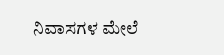ನಿವಾಸಗಳ ಮೇಲೆ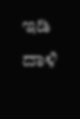ಇಡಿ ದಾಳಿ